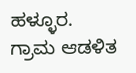ಹಳ್ಳೂರ.
ಗ್ರಾಮ ಆಡಳಿತ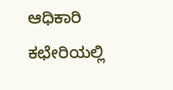ಆಧಿಕಾರಿ ಕಛೇರಿಯಲ್ಲಿ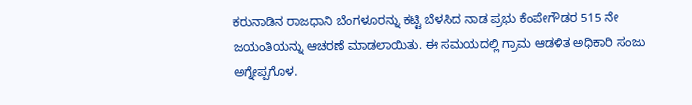ಕರುನಾಡಿನ ರಾಜಧಾನಿ ಬೆಂಗಳೂರನ್ನು ಕಟ್ಟಿ ಬೆಳಸಿದ ನಾಡ ಪ್ರಭು ಕೆಂಪೇಗೌಡರ 515 ನೇ ಜಯಂತಿಯನ್ನು ಆಚರಣೆ ಮಾಡಲಾಯಿತು. ಈ ಸಮಯದಲ್ಲಿ ಗ್ರಾಮ ಆಡಳಿತ ಅಧಿಕಾರಿ ಸಂಜು ಅಗ್ನೇಪ್ಪಗೊಳ.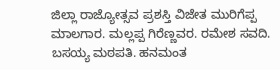ಜಿಲ್ಲಾ ರಾಜ್ಯೋತ್ಸವ ಪ್ರಶಸ್ತಿ ವಿಜೇತ ಮುರಿಗೆಪ್ಪ ಮಾಲಗಾರ. ಮಲ್ಲಪ್ಪ ಗಿರೆಣ್ಣವರ. ರಮೇಶ ಸವದಿ. ಬಸಯ್ಯ ಮಠಪತಿ. ಹನಮಂತ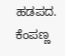ಹಡಪದ. ಕೆಂಪಣ್ಣ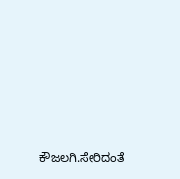ಕೌಜಲಗಿ.ಸೇರಿದಂತೆ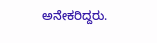ಅನೇಕರಿದ್ದರು.